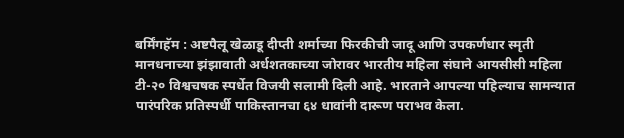बर्मिंगहॅम : अष्टपैलू खेळाडू दीप्ती शर्माच्या फिरकीची जादू आणि उपकर्णधार स्मृती मानधनाच्या झंझावाती अर्धशतकाच्या जोरावर भारतीय महिला संघाने आयसीसी महिला टी-२० विश्वचषक स्पर्धेत विजयी सलामी दिली आहे. भारताने आपल्या पहिल्याच सामन्यात पारंपरिक प्रतिस्पर्धी पाकिस्तानचा ६४ धावांनी दारूण पराभव केला.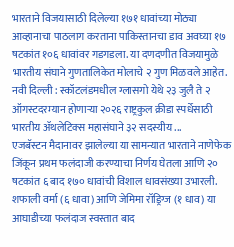भारताने विजयासाठी दिलेल्या १७१ धावांच्या मोठ्या आव्हानाचा पाठलाग करताना पाकिस्तानचा डाव अवघ्या १७ षटकांत १०६ धावांवर गडगडला. या दणदणीत विजयामुळे भारतीय संघाने गुणतालिकेत मोलाचे २ गुण मिळवले आहेत.
नवी दिल्ली : स्कॉटलंडमधील ग्लासगो येथे २३ जुलै ते २ ऑगस्टदरम्यान होणाऱ्या २०२६ राष्ट्रकुल क्रीडा स्पर्धेसाठी भारतीय ॲथलेटिक्स महासंघाने ३२ सदस्यीय ...
एजबॅस्टन मैदानावर झालेल्या या सामन्यात भारताने नाणेफेक जिंकून प्रथम फलंदाजी करण्याचा निर्णय घेतला आणि २० षटकांत ६ बाद १७० धावांची विशाल धावसंख्या उभारली. शफाली वर्मा (६ धावा) आणि जेमिमा रॉड्रिग्ज (१ धाव) या आघाडीच्या फलंदाज स्वस्तात बाद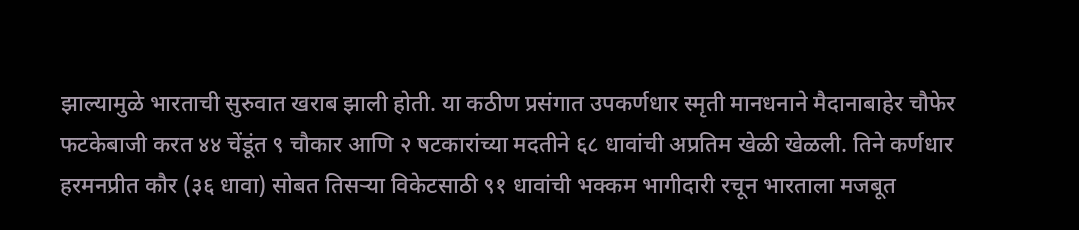झाल्यामुळे भारताची सुरुवात खराब झाली होती. या कठीण प्रसंगात उपकर्णधार स्मृती मानधनाने मैदानाबाहेर चौफेर फटकेबाजी करत ४४ चेंडूंत ९ चौकार आणि २ षटकारांच्या मदतीने ६८ धावांची अप्रतिम खेळी खेळली. तिने कर्णधार हरमनप्रीत कौर (३६ धावा) सोबत तिसऱ्या विकेटसाठी ९१ धावांची भक्कम भागीदारी रचून भारताला मजबूत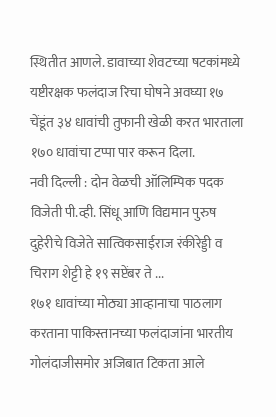स्थितीत आणले. डावाच्या शेवटच्या षटकांमध्ये यष्टीरक्षक फलंदाज रिचा घोषने अवघ्या १७ चेंडूंत ३४ धावांची तुफानी खेळी करत भारताला १७० धावांचा टप्पा पार करून दिला.
नवी दिल्ली : दोन वेळची ऑलिम्पिक पदक विजेती पी.व्ही. सिंधू आणि विद्यमान पुरुष दुहेरीचे विजेते सात्विकसाईराज रंकीरेड्डी व चिराग शेट्टी हे १९ सप्टेंबर ते ...
१७१ धावांच्या मोठ्या आव्हानाचा पाठलाग करताना पाकिस्तानच्या फलंदाजांना भारतीय गोलंदाजीसमोर अजिबात टिकता आले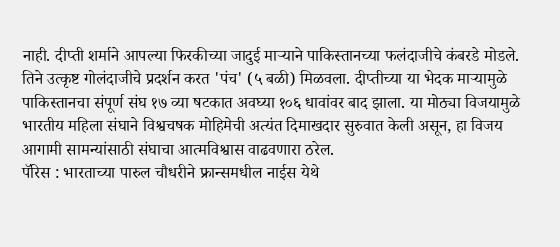नाही. दीप्ती शर्माने आपल्या फिरकीच्या जादुई माऱ्याने पाकिस्तानच्या फलंदाजीचे कंबरडे मोडले. तिने उत्कृष्ट गोलंदाजीचे प्रदर्शन करत 'पंच' (५ बळी) मिळवला. दीप्तीच्या या भेदक माऱ्यामुळे पाकिस्तानचा संपूर्ण संघ १७ व्या षटकात अवघ्या १०६ धावांवर बाद झाला. या मोठ्या विजयामुळे भारतीय महिला संघाने विश्वचषक मोहिमेची अत्यंत दिमाखदार सुरुवात केली असून, हा विजय आगामी सामन्यांसाठी संघाचा आत्मविश्वास वाढवणारा ठरेल.
पॅरिस : भारताच्या पारुल चौधरीने फ्रान्समधील नाईस येथे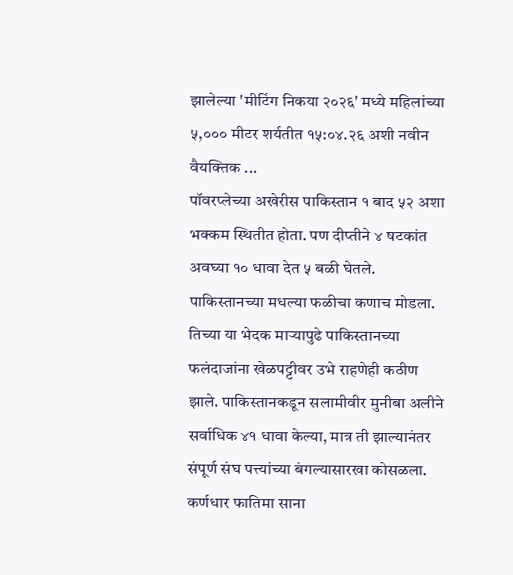झालेल्या 'मीटिंग निकया २०२६' मध्ये महिलांच्या ५,००० मीटर शर्यतीत १५:०४.२६ अशी नवीन वैयक्तिक ...
पॉवरप्लेच्या अखेरीस पाकिस्तान १ बाद ५२ अशा भक्कम स्थितीत होता. पण दीप्तीने ४ षटकांत अवघ्या १० धावा देत ५ बळी घेतले. पाकिस्तानच्या मधल्या फळीचा कणाच मोडला. तिच्या या भेदक माऱ्यापुढे पाकिस्तानच्या फलंदाजांना खेळपट्टीवर उभे राहणेही कठीण झाले. पाकिस्तानकडून सलामीवीर मुनीबा अलीने सर्वाधिक ४१ धावा केल्या, मात्र ती झाल्यानंतर संपूर्ण संघ पत्त्यांच्या बंगल्यासारखा कोसळला. कर्णधार फातिमा साना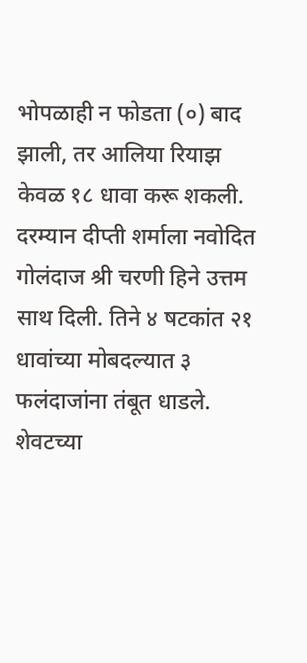भोपळाही न फोडता (०) बाद झाली, तर आलिया रियाझ केवळ १८ धावा करू शकली. दरम्यान दीप्ती शर्माला नवोदित गोलंदाज श्री चरणी हिने उत्तम साथ दिली. तिने ४ षटकांत २१ धावांच्या मोबदल्यात ३ फलंदाजांना तंबूत धाडले. शेवटच्या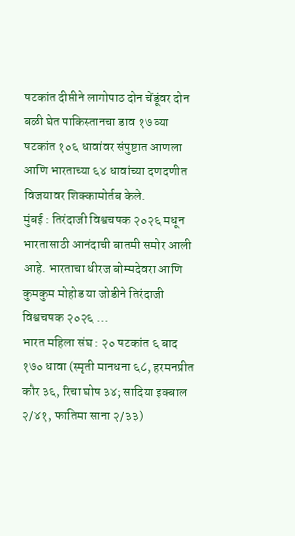षटकांत दीप्तीने लागोपाठ दोन चेंडूंवर दोन बळी घेत पाकिस्तानचा डाव १७ व्या षटकांत १०६ धावांवर संपुष्टात आणला आणि भारताच्या ६४ धावांच्या दणदणीत विजयावर शिक्कामोर्तब केले.
मुंबई : तिरंदाजी विश्वचषक २०२६ मधून भारतासाठी आनंदाची बातमी समोर आली आहे. भारताचा धीरज बोम्मदेवरा आणि कुमकुम मोहोड या जोडीने तिरंदाजी विश्वचषक २०२६ ...
भारत महिला संघ : २० षटकांत ६ बाद १७० धावा (स्मृती मानधना ६८, हरमनप्रीत कौर ३६, रिचा घोष ३४; सादिया इक्बाल २/४१, फातिमा साना २/३३)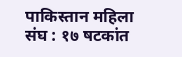पाकिस्तान महिला संघ : १७ षटकांत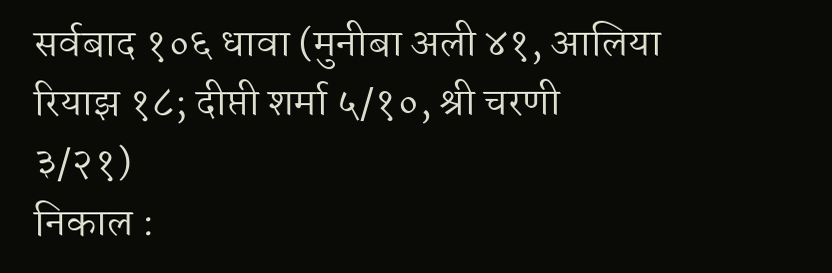सर्वबाद १०६ धावा (मुनीबा अली ४१, आलिया रियाझ १८; दीप्ती शर्मा ५/१०, श्री चरणी ३/२१)
निकाल :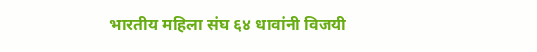भारतीय महिला संघ ६४ धावांनी विजयी